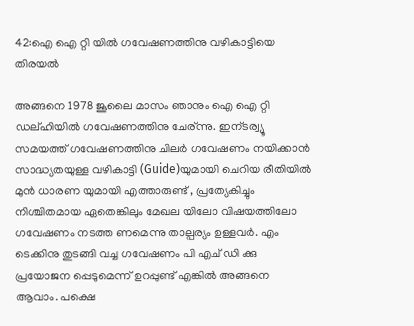42:ഐ ഐ റ്റി യില്‍ ഗവേഷണത്തിനു വഴികാട്ടിയെ തിരയല്‍

അങ്ങനെ 1978 ജൂലൈ മാസം ഞാനും ഐ ഐ റ്റി ഡല്ഹിയില്‍ ഗവേഷണത്തിനു ചേര്ന്നു. ഇന്ടര്വ്യൂ സമയത്ത് ഗവേഷണത്തിനു ചിലര്‍ ഗവേഷണം നയിക്കാന്‍ സാദ്ധ്യതയുള്ള വഴികാട്ടി (Guide)യുമായി ചെറിയ രീതിയില്‍ മുന്‍ ധാരണ യുമായി എത്താരുണ്ട് , പ്രത്യേകിച്ചും നിശ്ചിതമായ ഏതെങ്കിലും മേഖല യിലോ വിഷയത്തിലോ ഗവേഷണം നടത്ത ണമെന്നു താല്പര്യം ഉള്ളവര്‍. എം ടെക്കിനു തുടങ്ങി വച്ച ഗവേഷണം പി എച് ഡി ക്കു പ്രയോജന പ്പെടുമെന്ന് ഉറപ്പുണ്ട് എങ്കില്‍ അങ്ങനെ ആവാം. പക്ഷെ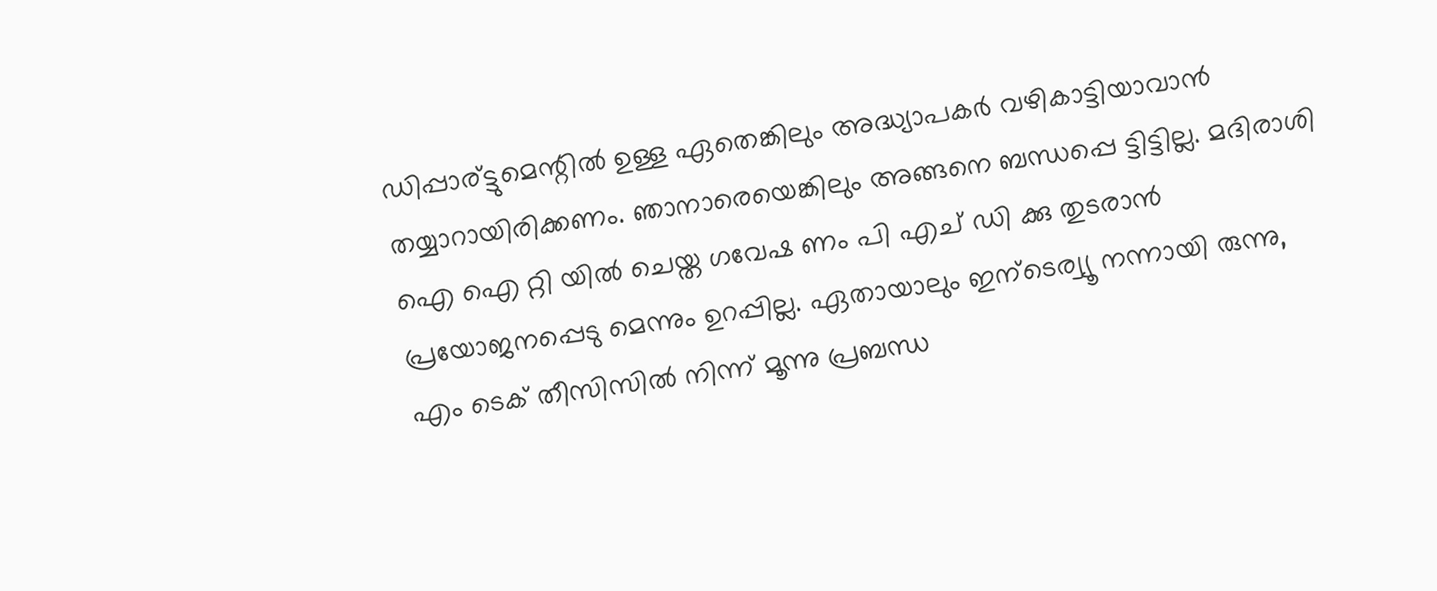ഡിപ്പാര്ട്ടുമെന്റില്‍ ഉള്ള ഏതെങ്കിലും അദ്ധ്യാപകര്‍ വഴികാട്ടിയാവാന്‍ തയ്യാറായിരിക്കണം. ഞാനാരെയെങ്കിലും അങ്ങനെ ബന്ധപ്പെ ട്ടിട്ടില്ല. മദിരാശി ഐ ഐ റ്റി യില്‍ ചെയ്ത ഗവേഷ ണം പി എച് ഡി ക്കു തുടരാന്‍ പ്രയോജനപ്പെടു മെന്നും ഉറപ്പില്ല. ഏതായാലും ഇന്ടെര്വ്യൂ നന്നായി രുന്നു, എം ടെക് തീസിസില്‍ നിന്ന് മൂന്നു പ്രബന്ധ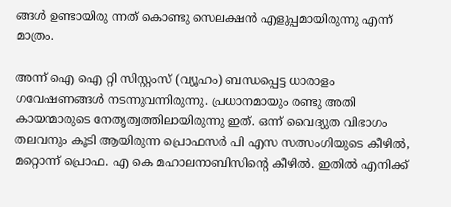ങ്ങള്‍ ഉണ്ടായിരു ന്നത് കൊണ്ടു സെലക്ഷന്‍ എളുപ്പമായിരുന്നു എന്ന് മാത്രം.

അന്ന് ഐ ഐ റ്റി സിസ്റ്റംസ് (വ്യൂഹം) ബന്ധപ്പെട്ട ധാരാളം ഗവേഷണങ്ങള്‍ നടന്നുവന്നിരുന്നു. പ്രധാനമായും രണ്ടു അതി കായന്മാരുടെ നേതൃത്വത്തിലായിരുന്നു ഇത്. ഒന്ന് വൈദ്യുത വിഭാഗം തലവനും കൂടി ആയിരുന്ന പ്രൊഫസര്‍ പി എസ സത്സംഗിയുടെ കീഴില്‍, മറ്റൊന്ന് പ്രൊഫ. എ കെ മഹാലനാബിസിന്റെ കീഴില്‍. ഇതില്‍ എനിക്ക്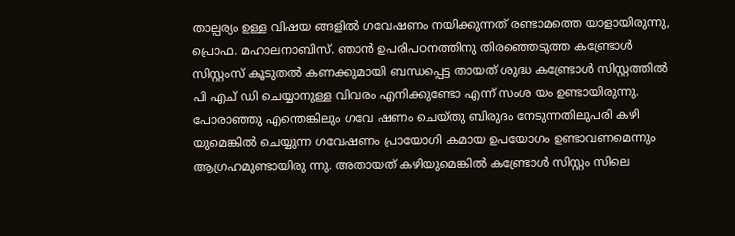താല്പര്യം ഉള്ള വിഷയ ങ്ങളില്‍ ഗവേഷണം നയിക്കുന്നത് രണ്ടാമത്തെ യാളായിരുന്നു, പ്രൊഫ. മഹാലനാബിസ്. ഞാന്‍ ഉപരിപഠനത്തിനു തിരഞ്ഞെടുത്ത കണ്ട്രോള്‍ സിസ്റ്റംസ് കൂടുതല്‍ കണക്കുമായി ബന്ധപ്പെട്ട തായത് ശുദ്ധ കണ്ട്രോള്‍ സിസ്റ്റത്തില്‍ പി എച് ഡി ചെയ്യാനുള്ള വിവരം എനിക്കുണ്ടോ എന്ന് സംശ യം ഉണ്ടായിരുന്നു. പോരാഞ്ഞു എന്തെങ്കിലും ഗവേ ഷണം ചെയ്തു ബിരുദം നേടുന്നതിലുപരി കഴി യുമെങ്കില്‍ ചെയ്യുന്ന ഗവേഷണം പ്രായോഗി കമായ ഉപയോഗം ഉണ്ടാവണമെന്നും ആഗ്രഹമുണ്ടായിരു ന്നു. അതായത് കഴിയുമെങ്കില്‍ കണ്ട്രോള്‍ സിസ്റ്റം സിലെ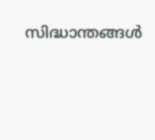സിദ്ധാന്തങ്ങള്‍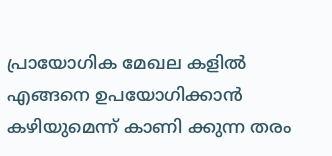പ്രായോഗിക മേഖല കളില്‍ എങ്ങനെ ഉപയോഗിക്കാന്‍ കഴിയുമെന്ന് കാണി ക്കുന്ന തരം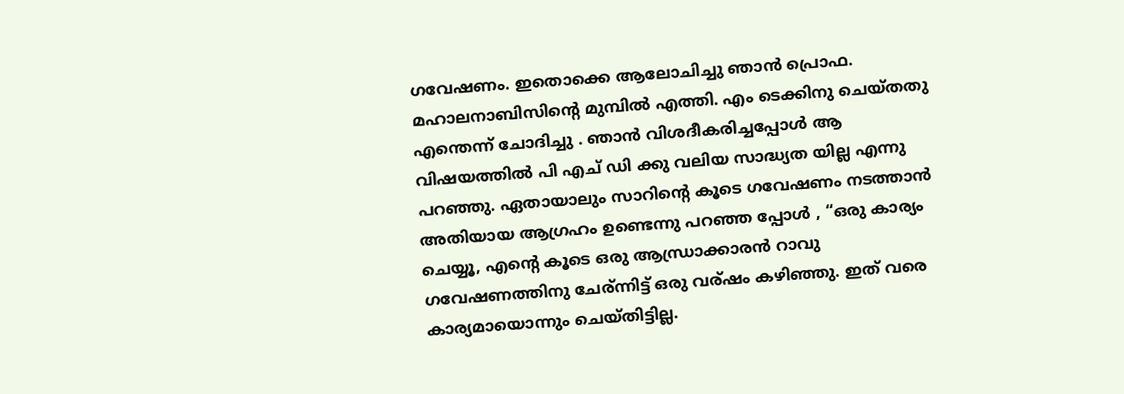ഗവേഷണം. ഇതൊക്കെ ആലോചിച്ചു ഞാന്‍ പ്രൊഫ. മഹാലനാബിസിന്റെ മുമ്പില്‍ എത്തി. എം ടെക്കിനു ചെയ്തതു എന്തെന്ന് ചോദിച്ചു . ഞാന്‍ വിശദീകരിച്ചപ്പോള്‍ ആ വിഷയത്തില്‍ പി എച് ഡി ക്കു വലിയ സാദ്ധ്യത യില്ല എന്നു പറഞ്ഞു. ഏതായാലും സാറിന്റെ കൂടെ ഗവേഷണം നടത്താന്‍ അതിയായ ആഗ്രഹം ഉണ്ടെന്നു പറഞ്ഞ പ്പോള്‍ , “ഒരു കാര്യം ചെയ്യൂ, എന്റെ കൂടെ ഒരു ആന്ധ്രാക്കാരന്‍ റാവു ഗവേഷണത്തിനു ചേര്ന്നിട്ട് ഒരു വര്ഷം കഴിഞ്ഞു. ഇത് വരെ കാര്യമായൊന്നും ചെയ്തിട്ടില്ല.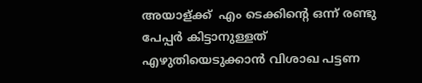അയാള്ക്ക് ‌ എം ടെക്കിന്റെ ഒന്ന് രണ്ടു പേപ്പര്‍ കിട്ടാനുള്ളത് എഴുതിയെടുക്കാന്‍ വിശാഖ പട്ടണ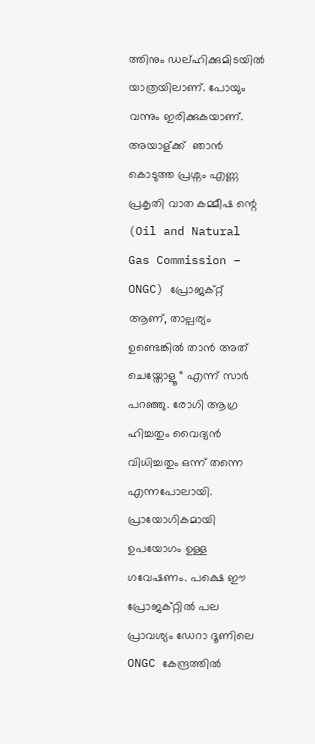ത്തിനും ഡല്ഹിക്കുമിടയില്‍ യാത്രയിലാണ്. പോയും വന്നും ഇരിക്കുകയാണ്. അയാള്ക്ക് ‌ ഞാന്‍ കൊടുത്ത പ്രശ്നം എണ്ണ പ്രകൃതി വാത കമ്മീഷ ന്റെ (Oil and Natural Gas Commission – ONGC) പ്രോജക്റ്റ് ആണ്, താല്പര്യം ഉണ്ടെങ്കില്‍ താന്‍ അത് ചെയ്തോളൂ “ എന്ന് സാര്‍ പറഞ്ഞു. രോഗി ആഗ്ര ഹിച്ചതും വൈദ്യന്‍ വിധിച്ചതും ഒന്ന് തന്നെ എന്നപോലായി. പ്രായോഗികമായി ഉപയോഗം ഉള്ള ഗവേഷണം. പക്ഷെ ഈ പ്രോജക്റ്റില്‍ പല പ്രാവശ്യം ഡേറാ ദൂണിലെ ONGC കേന്ദ്രത്തില്‍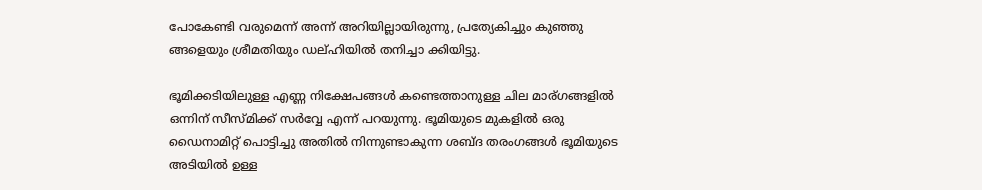പോകേണ്ടി വരുമെന്ന് അന്ന് അറിയില്ലായിരുന്നു, പ്രത്യേകിച്ചും കുഞ്ഞു ങ്ങളെയും ശ്രീമതിയും ഡല്ഹിയില്‍ തനിച്ചാ ക്കിയിട്ടു.

ഭൂമിക്കടിയിലുള്ള എണ്ണ നിക്ഷേപങ്ങള്‍ കണ്ടെത്താനുള്ള ചില മാര്ഗങ്ങളില്‍ ഒന്നിന് സീസ്മിക്ക് സര്‍വ്വേ എന്ന് പറയുന്നു. ഭൂമിയുടെ മുകളില്‍ ഒരു ഡൈനാമിറ്റ് പൊട്ടിച്ചു അതില്‍ നിന്നുണ്ടാകുന്ന ശബ്ദ തരംഗങ്ങള്‍ ഭൂമിയുടെ അടിയില്‍ ഉള്ള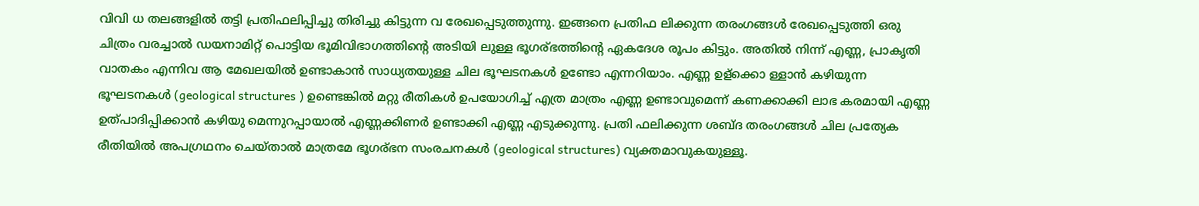വിവി ധ തലങ്ങളില്‍ തട്ടി പ്രതിഫലിപ്പിച്ചു തിരിച്ചു കിട്ടുന്ന വ രേഖപ്പെടുത്തുന്നു. ഇങ്ങനെ പ്രതിഫ ലിക്കുന്ന തരംഗങ്ങള്‍ രേഖപ്പെടുത്തി ഒരു ചിത്രം വരച്ചാല്‍ ഡയനാമിറ്റ് പൊട്ടിയ ഭൂമിവിഭാഗത്തിന്റെ അടിയി ലുള്ള ഭൂഗര്ഭത്തിന്റെ ഏകദേശ രൂപം കിട്ടും. അതില്‍ നിന്ന് എണ്ണ, പ്രാകൃതി വാതകം എന്നിവ ആ മേഖലയില്‍ ഉണ്ടാകാന്‍ സാധ്യതയുള്ള ചില ഭൂഘടനകള്‍ ഉണ്ടോ എന്നറിയാം. എണ്ണ ഉള്ക്കൊ ള്ളാന്‍ കഴിയുന്ന ഭൂഘടനകള്‍ (geological structures ) ഉണ്ടെങ്കില്‍ മറ്റു രീതികള്‍ ഉപയോഗിച്ച് എത്ര മാത്രം എണ്ണ ഉണ്ടാവുമെന്ന് കണക്കാക്കി ലാഭ കരമായി എണ്ണ ഉത്പാദിപ്പിക്കാന്‍ കഴിയു മെന്നുറപ്പായാല്‍ എണ്ണക്കിണര്‍ ഉണ്ടാക്കി എണ്ണ എടുക്കുന്നു. പ്രതി ഫലിക്കുന്ന ശബ്ദ തരംഗങ്ങള്‍ ചില പ്രത്യേക രീതിയില്‍ അപഗ്രഥനം ചെയ്‌താല്‍ മാത്രമേ ഭൂഗര്ഭന സംരചനകള്‍ (geological structures) വ്യക്തമാവുകയുള്ളൂ.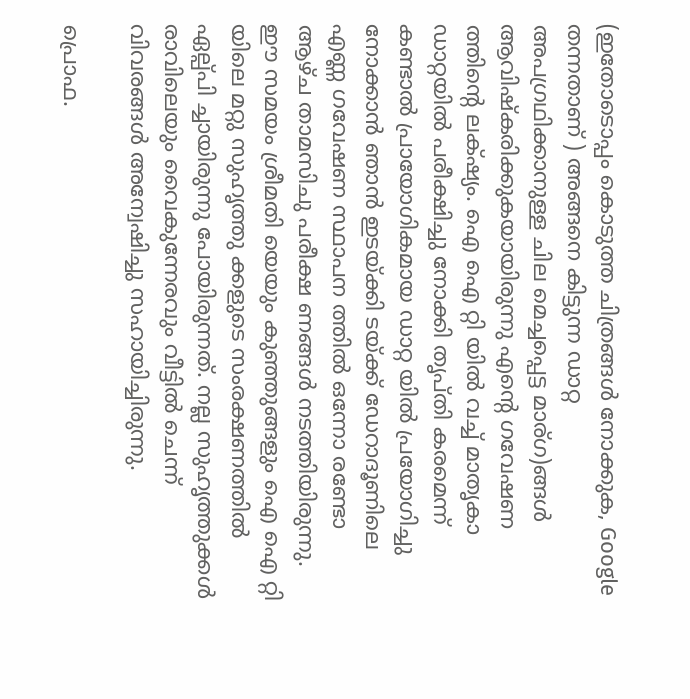(ഇതോടൊപ്പം കൊടുത്ത ചിത്രങ്ങള്‍ നോക്കുക, Google തന്നതാണ് ) അങ്ങനെ കിട്ടുന്ന ഡാറ്റ അപഗ്രഥിക്കാനുള്ള ചില മെച്ചപ്പെട്ട മാര്ഗ)ങ്ങള്‍ ആവിഷ്കരിക്കുകയായിരുന്നു എന്റെ ഗവേഷണ ത്തിന്റെ ലക്‌ഷ്യം. ഐ ഐ റ്റി യില്‍ വച്ച് മാതൃകാ ഡാറ്റയില്‍ പരീക്ഷിച്ചു നോക്കി തൃപ്തി കരമെന്ന് കണ്ടാല്‍ പ്രായോഗികമായ ഡാറ്റ യില്‍ പ്രയോഗിച്ചു നോക്കാന്‍ ഞാന്‍ ഇടയ്ക്കി ടയ്ക്ക് ഡേറാദൂണിലെ എണ്ണ ഗവേഷണ സ്ഥാപന ത്തില്‍ ഒന്നോ രണ്ടോ ആഴ്ച താമസിചു പരീക്ഷ ണങ്ങള്‍ നടത്തിയിരുന്നു. ഈ സമയം ശ്രീമതി യെയും കുഞ്ഞുങ്ങളും ഐ ഐ റ്റി യിലെ മറ്റു സുഹൃത്തു ക്കളുടെ സംരക്ഷണത്തില്‍ ഏല്പ്പി ച്ചായിരുന്നു പോയിരുന്നത്. നല്ല സുഹൃത്തുക്കള്‍ രാവിലെയും വൈകുന്നേരവും വീട്ടില്‍ ചെന്ന് വിവരങ്ങള്‍ അന്വേഷിച്ചു സഹായിച്ചിരുന്നു.

പ്രൊഫ.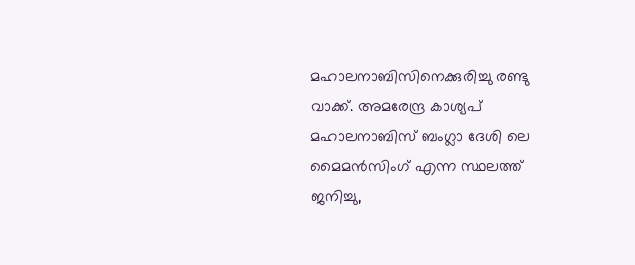മഹാലനാബിസിനെക്കുരിച്ചു രണ്ടു വാക്ക്. അമരേന്ദ്ര കാശ്യപ് മഹാലനാബിസ് ബംഗ്ലാ ദേശി ലെ മൈമന്‍സിംഗ് എന്ന സ്ഥലത്ത് ജനിച്ചു,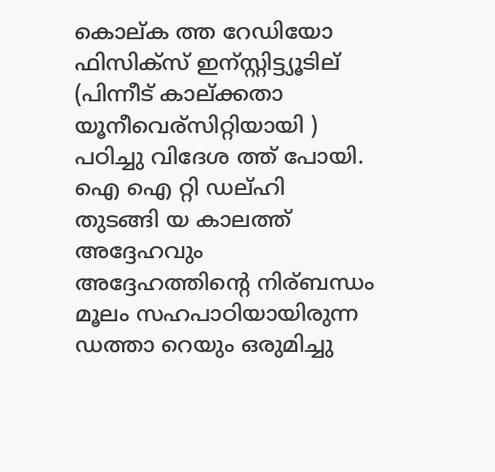കൊല്ക ത്ത റേഡിയോ ഫിസിക്സ് ഇന്സ്റ്റിട്ട്യൂടില് (പിന്നീട് കാല്ക്കതാ യൂനീവെര്സിറ്റിയായി ) പഠിച്ചു വിദേശ ത്ത് പോയി. ഐ ഐ റ്റി ഡല്ഹി തുടങ്ങി യ കാലത്ത് അദ്ദേഹവും അദ്ദേഹത്തിന്റെ നിര്ബന്ധം മൂലം സഹപാഠിയായിരുന്ന ഡത്താ റെയും ഒരുമിച്ചു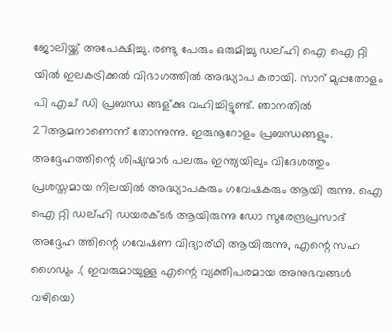ജോലിയ്ക്ക് അപേക്ഷിച്ചു. രണ്ടു പേരും ഒരുമിച്ചു ഡല്ഹി ഐ ഐ റ്റി യില്‍ ഇലകട്രിക്കല്‍ വിഭാഗത്തില്‍ അദ്ധ്യാപ കരായി. സാറ് മുപ്പതോളം പി എച് ഡി പ്രബന്ധ ങ്ങള്ക്കു വഹിച്ചിട്ടുണ്ട്. ഞാനതില്‍ 27ആമനാണെന്ന് തോന്നുന്നു. ഇരുനൂറോളം പ്രബന്ധങ്ങളും. അദ്ദേഹത്തിന്റെ ശിഷ്യന്മാര്‍ പലരും ഇന്ത്യയിലും വിദേശത്തും പ്രശസ്തമായ നിലയില്‍ അദ്ധ്യാപകരും ഗവേഷകരും ആയി രുന്നു. ഐ ഐ റ്റി ഡല്ഹി ഡയരക്ടര്‍ ആയിരുന്നു ഡോ സുരേന്ദ്രപ്രസാദ് അദ്ദേഹ ത്തിന്റെ ഗവേഷണ വിദ്യാര്ഥി ആയിരുന്നു, എന്റെ സഹ ഗൈഡും .( ഇവരുമായുള്ള എന്റെ വ്യക്തിപരമായ അനുഭവങ്ങള്‍ വഴിയെ)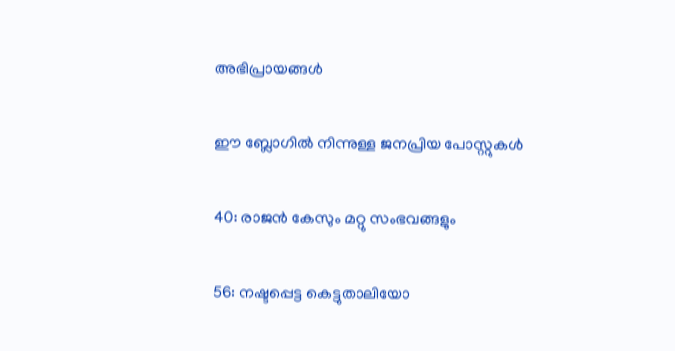അഭിപ്രായങ്ങള്‍

ഈ ബ്ലോഗിൽ നിന്നുള്ള ജനപ്രിയ പോസ്റ്റുകള്‍‌

40: രാജന്‍ കേസും മറ്റു സംഭവങ്ങളും

56: നഷ്ടപ്പെട്ട കെട്ടുതാലിയോ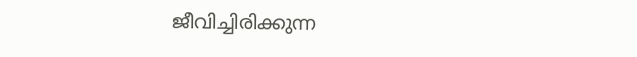ജീവിച്ചിരിക്കുന്ന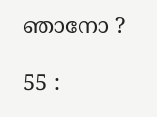ഞാനോ ?

55 :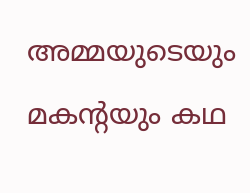അമ്മയുടെയും മകന്റയും കഥ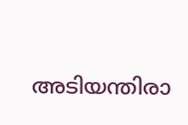അടിയന്തിരാ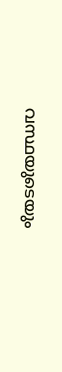വസ്ഥയുടെയും